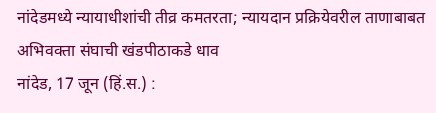नांदेडमध्ये न्यायाधीशांची तीव्र कमतरता; न्यायदान प्रक्रियेवरील ताणाबाबत अभिवक्ता संघाची खंडपीठाकडे धाव
नांदेड, 17 जून (हिं.स.) :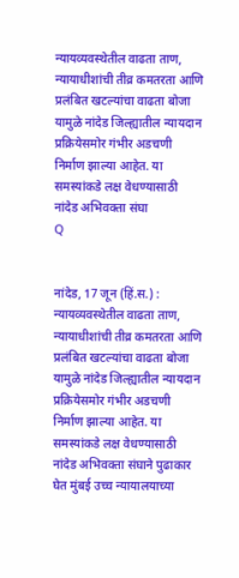न्यायव्यवस्थेतील वाढता ताण, न्यायाधीशांची तीव्र कमतरता आणि प्रलंबित खटल्यांचा वाढता बोजा यामुळे नांदेड जिल्ह्यातील न्यायदान प्रक्रियेसमोर गंभीर अडचणी निर्माण झाल्या आहेत. या समस्यांकडे लक्ष वेधण्यासाठी नांदेड अभिवक्ता संघा
Q


नांदेड, 17 जून (हिं.स.) : न्यायव्यवस्थेतील वाढता ताण, न्यायाधीशांची तीव्र कमतरता आणि प्रलंबित खटल्यांचा वाढता बोजा यामुळे नांदेड जिल्ह्यातील न्यायदान प्रक्रियेसमोर गंभीर अडचणी निर्माण झाल्या आहेत. या समस्यांकडे लक्ष वेधण्यासाठी नांदेड अभिवक्ता संघाने पुढाकार घेत मुंबई उच्च न्यायालयाच्या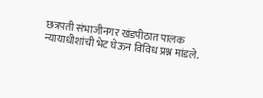छत्रपती संभाजीनगर खंडपीठात पालक न्यायाधीशांची भेट घेऊन विविध प्रश्न मांडले.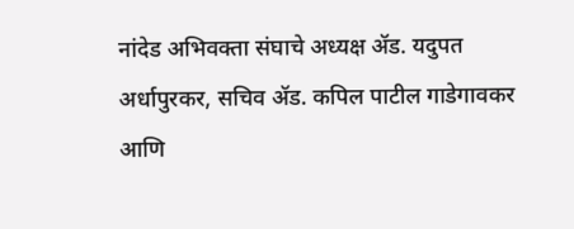नांदेड अभिवक्ता संघाचे अध्यक्ष ॲड. यदुपत अर्धापुरकर, सचिव ॲड. कपिल पाटील गाडेगावकर आणि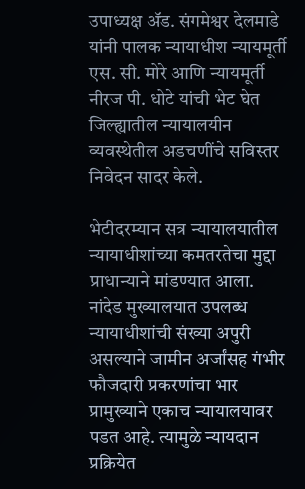उपाध्यक्ष ॲड. संगमेश्वर देलमाडे यांनी पालक न्यायाधीश न्यायमूर्ती एस. सी. मोरे आणि न्यायमूर्ती नीरज पी. धोटे यांची भेट घेत जिल्ह्यातील न्यायालयीन व्यवस्थेतील अडचणींचे सविस्तर निवेदन सादर केले.

भेटीदरम्यान सत्र न्यायालयातील न्यायाधीशांच्या कमतरतेचा मुद्दा प्राधान्याने मांडण्यात आला. नांदेड मुख्यालयात उपलब्ध न्यायाधीशांची संख्या अपुरी असल्याने जामीन अर्जांसह गंभीर फौजदारी प्रकरणांचा भार प्रामुख्याने एकाच न्यायालयावर पडत आहे. त्यामुळे न्यायदान प्रक्रियेत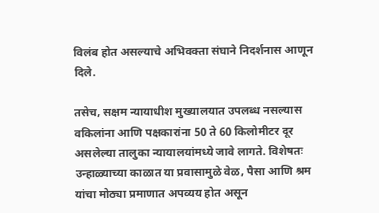विलंब होत असल्याचे अभिवक्ता संघाने निदर्शनास आणून दिले.

तसेच, सक्षम न्यायाधीश मुख्यालयात उपलब्ध नसल्यास वकिलांना आणि पक्षकारांना 50 ते 60 किलोमीटर दूर असलेल्या तालुका न्यायालयांमध्ये जावे लागते. विशेषतः उन्हाळ्याच्या काळात या प्रवासामुळे वेळ, पैसा आणि श्रम यांचा मोठ्या प्रमाणात अपव्यय होत असून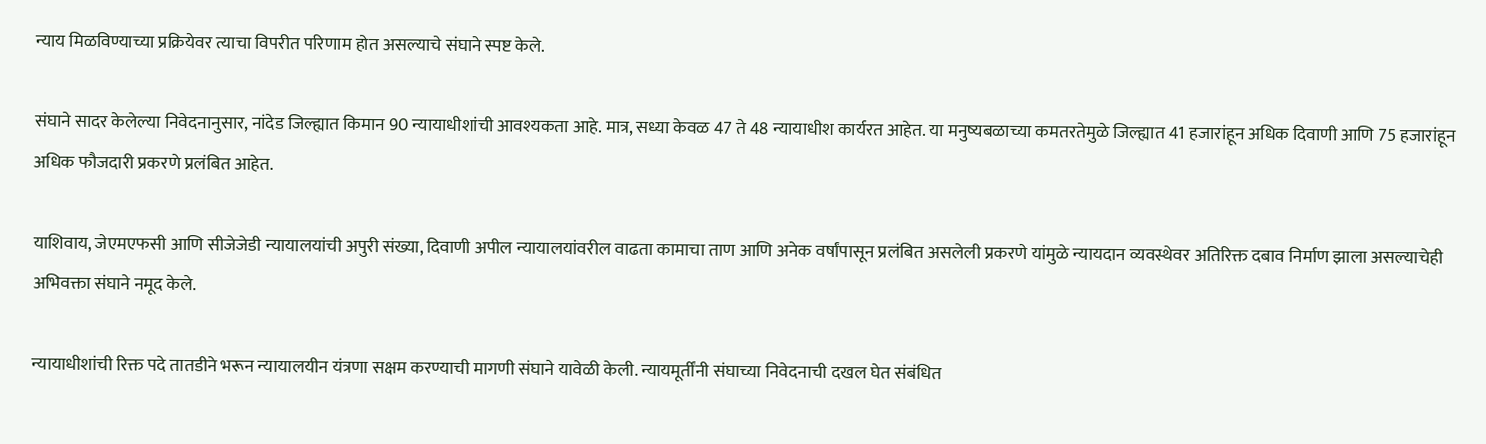न्याय मिळविण्याच्या प्रक्रियेवर त्याचा विपरीत परिणाम होत असल्याचे संघाने स्पष्ट केले.

संघाने सादर केलेल्या निवेदनानुसार, नांदेड जिल्ह्यात किमान 90 न्यायाधीशांची आवश्यकता आहे. मात्र, सध्या केवळ 47 ते 48 न्यायाधीश कार्यरत आहेत. या मनुष्यबळाच्या कमतरतेमुळे जिल्ह्यात 41 हजारांहून अधिक दिवाणी आणि 75 हजारांहून अधिक फौजदारी प्रकरणे प्रलंबित आहेत.

याशिवाय, जेएमएफसी आणि सीजेजेडी न्यायालयांची अपुरी संख्या, दिवाणी अपील न्यायालयांवरील वाढता कामाचा ताण आणि अनेक वर्षांपासून प्रलंबित असलेली प्रकरणे यांमुळे न्यायदान व्यवस्थेवर अतिरिक्त दबाव निर्माण झाला असल्याचेही अभिवक्ता संघाने नमूद केले.

न्यायाधीशांची रिक्त पदे तातडीने भरून न्यायालयीन यंत्रणा सक्षम करण्याची मागणी संघाने यावेळी केली. न्यायमूर्तींनी संघाच्या निवेदनाची दखल घेत संबंधित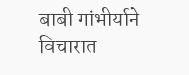बाबी गांभीर्याने विचारात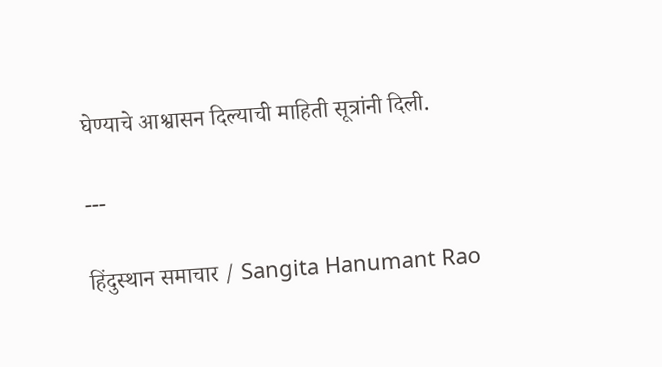घेण्याचे आश्वासन दिल्याची माहिती सूत्रांनी दिली.

---

हिंदुस्थान समाचार / Sangita Hanumant Rao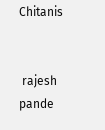Chitanis


 rajesh pande